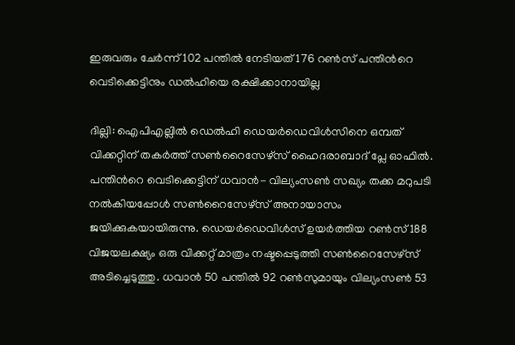ഇരുവരും ചേര്‍ന്ന് 102 പന്തില്‍ നേടിയത് 176 റണ്‍സ് പന്തിന്‍റെ വെടിക്കെട്ടിനും ഡല്‍ഹിയെ രക്ഷിക്കാനായില്ല

ദില്ലി: ഐപിഎല്ലില്‍ ഡെല്‍ഹി ഡെയര്‍ഡെവിള്‍സിനെ ഒമ്പത് വിക്കറ്റിന് തകര്‍ത്ത് സണ്‍റൈസേഴ്സ് ഹൈദരാബാദ് പ്ലേ ഓഫില്‍. പന്തിന്‍റെ വെടിക്കെട്ടിന് ധവാന്‍- വില്യംസണ്‍ സഖ്യം തക്ക മറുപടി നല്‍കിയപ്പോള്‍ സണ്‍റൈസേഴ്സ് അനായാസം ജയിക്കുകയായിരുന്നു. ഡെയര്‍ഡെവിള്‍സ് ഉയര്‍ത്തിയ റണ്‍സ് 188 വിജയലക്ഷ്യം ഒരു വിക്കറ്റ് മാത്രം നഷ്ടപ്പെടുത്തി സണ്‍റൈസേഴ്സ് അടിച്ചെടുത്തു. ധവാന്‍ 50 പന്തില്‍ 92 റണ്‍സുമായും വില്യംസണ്‍ 53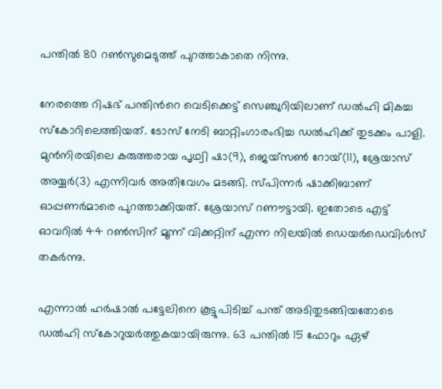പന്തില്‍ 80 റണ്‍സുമെടുത്ത് പുറത്താകാതെ നിന്നു.

നേരത്തെ റിഷഭ് പന്തിന്‍റെ വെടിക്കെട്ട് സെഞ്ചുറിയിലാണ് ഡല്‍ഹി മികച്ച സ്‌കോറിലെത്തിയത്. ടോസ് നേടി ബാറ്റിംഗാരംഭിച്ച ഡല്‍ഹിക്ക് തുടക്കം പാളി. മുന്‍നിരയിലെ കരുത്തരായ പൃഥ്വി ഷാ(9), ജെയ്സണ്‍ റോയ്(11), ശ്രേയാസ് അയ്യര്‍(3) എന്നിവര്‍ അതിവേഗം മടങ്ങി. സ്‌പിന്നര്‍ ഷാക്കിബാണ് ഓപ്പണര്‍മാരെ പുറത്താക്കിയത്. ശ്രേയാസ് റണൗട്ടായി. ഇതോടെ എട്ട് ഓവറില്‍ 44 റണ്‍സിന് മൂന്ന് വിക്കറ്റിന് എന്ന നിലയില്‍ ഡെയര്‍ഡെവിള്‍സ് തകര്‍ന്നു.

എന്നാല്‍ ഹര്‍ഷാല്‍ പട്ടേലിനെ കൂട്ടുപിടിച്ച് പന്ത് അടിതുടങ്ങിയതോടെ ഡല്‍ഹി സ്കോറുയര്‍ത്തുകയായിരുന്നു. 63 പന്തില്‍ 15 ഫോറും ഏഴ്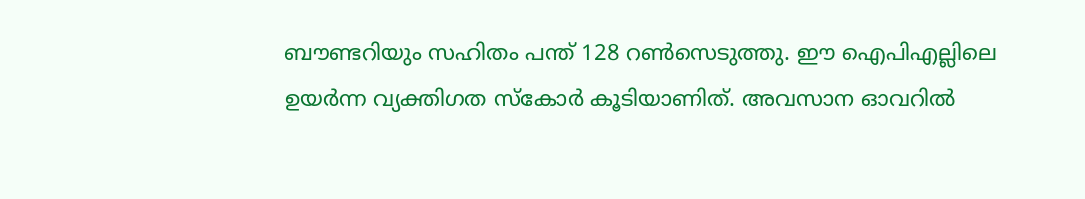ബൗണ്ടറിയും സഹിതം പന്ത് 128 റണ്‍സെടുത്തു. ഈ ഐപിഎല്ലിലെ ഉയര്‍‍ന്ന വ്യക്തിഗത സ്കോര്‍ കൂടിയാണിത്. അവസാന ഓവറില്‍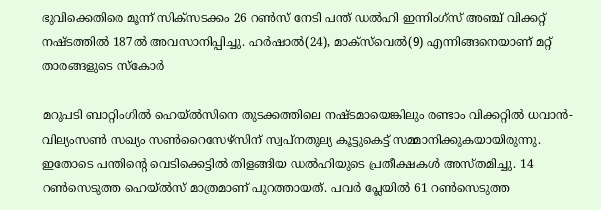ഭുവിക്കെതിരെ മൂന്ന് സിക്സടക്കം 26 റണ്‍സ് നേടി പന്ത് ഡല്‍ഹി ഇന്നിംഗ്സ് അഞ്ച് വിക്കറ്റ് നഷ്ടത്തില്‍ 187ല്‍ അവസാനിപ്പിച്ചു. ഹര്‍ഷാല്‍(24), മാക്സ്‌വെല്‍(9) എന്നിങ്ങനെയാണ് മറ്റ് താരങ്ങളുടെ സ്കോര്‍

മറുപടി ബാറ്റിംഗില്‍ ഹെയ്‌ല്‍സിനെ തുടക്കത്തിലെ നഷ്ടമായെങ്കിലും രണ്ടാം വിക്കറ്റില്‍ ധവാന്‍- വില്യംസണ്‍ സഖ്യം സണ്‍റൈസേഴ്സിന് സ്വപ്‌നതുല്യ കൂട്ടുകെട്ട് സമ്മാനിക്കുകയായിരുന്നു. ഇതോടെ പന്തിന്‍റെ വെടിക്കെട്ടില്‍ തിളങ്ങിയ ഡല്‍ഹിയുടെ പ്രതീക്ഷകള്‍ അസ്തമിച്ചു. 14 റണ്‍സെടുത്ത ഹെയ്ല്‍സ് മാത്രമാണ് പുറത്തായത്. പവര്‍ പ്ലേയില്‍ 61 റണ്‍സെടുത്ത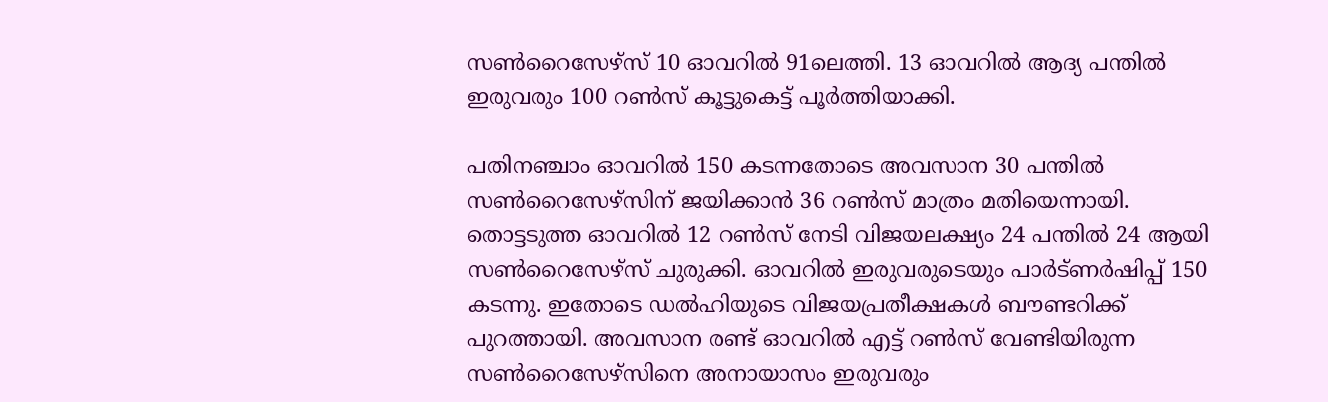സണ്‍റൈസേഴ്സ് 10 ഓവറില്‍ 91ലെത്തി. 13 ഓവറില്‍ ആദ്യ പന്തില്‍ ഇരുവരും 100 റണ്‍സ് കൂട്ടുകെട്ട് പൂര്‍ത്തിയാക്കി.

പതിനഞ്ചാം ഓവറില്‍ 150 കടന്നതോടെ അവസാന 30 പന്തില്‍ സണ്‍റൈസേഴ്സിന് ജയിക്കാന്‍ 36 റണ്‍സ് മാത്രം മതിയെന്നായി. തൊട്ടടുത്ത ഓവറില്‍ 12 റണ്‍സ് നേടി വിജയലക്ഷ്യം 24 പന്തില്‍ 24 ആയി സണ്‍റൈസേഴ്‌സ് ചുരുക്കി. ഓവറില്‍ ഇരുവരുടെയും പാര്‍ട്ണര്‍ഷിപ്പ് 150 കടന്നു. ഇതോടെ ഡല്‍ഹിയുടെ വിജയപ്രതീക്ഷകള്‍ ബൗണ്ടറിക്ക് പുറത്തായി. അവസാന രണ്ട് ഓവറില്‍ എട്ട് റണ്‍സ് വേണ്ടിയിരുന്ന സണ്‍റൈസേഴ്സിനെ അനായാസം ഇരുവരും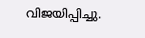വിജയിപ്പിച്ചു.